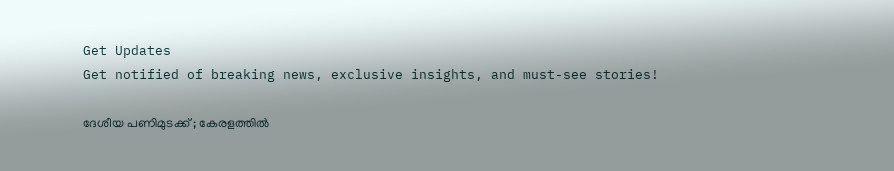Get Updates
Get notified of breaking news, exclusive insights, and must-see stories!

ദേശീയ പണിമുടക്ക് ; കേരളത്തില്‍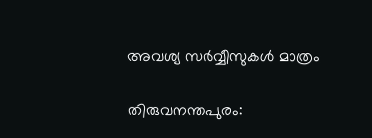അവശ്യ സര്‍വ്വീസുകള്‍ മാത്രം

തിരുവനന്തപുരം: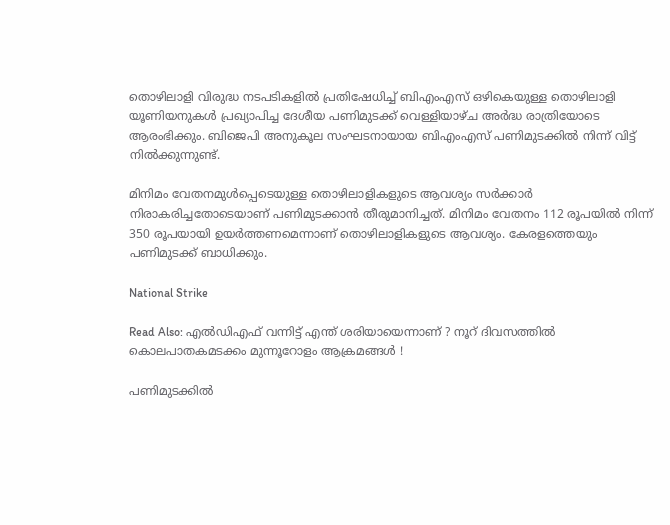തൊഴിലാളി വിരുദ്ധ നടപടികളില്‍ പ്രതിഷേധിച്ച് ബിഎംഎസ് ഒഴികെയുള്ള തൊഴിലാളി യൂണിയനുകള്‍ പ്രഖ്യാപിച്ച ദേശീയ പണിമുടക്ക് വെള്ളിയാഴ്ച അര്‍ദ്ധ രാത്രിയോടെ ആരംഭിക്കും. ബിജെപി അനുകൂല സംഘടനായായ ബിഎംഎസ് പണിമുടക്കില്‍ നിന്ന് വിട്ട് നില്‍ക്കുന്നുണ്ട്.

മിനിമം വേതനമുള്‍പ്പെടെയുള്ള തൊഴിലാളികളുടെ ആവശ്യം സര്‍ക്കാര്‍ നിരാകരിച്ചതോടെയാണ് പണിമുടക്കാന്‍ തീരുമാനിച്ചത്. മിനിമം വേതനം 112 രൂപയില്‍ നിന്ന് 350 രൂപയായി ഉയര്‍ത്തണമെന്നാണ് തൊഴിലാളികളുടെ ആവശ്യം. കേരളത്തെയും പണിമുടക്ക് ബാധിക്കും.

National Strike

Read Also: എല്‍ഡിഎഫ് വന്നിട്ട് എന്ത് ശരിയായെന്നാണ് ? നൂറ് ദിവസത്തില്‍ കൊലപാതകമടക്കം മുന്നൂറോളം ആക്രമങ്ങള്‍ !

പണിമുടക്കില്‍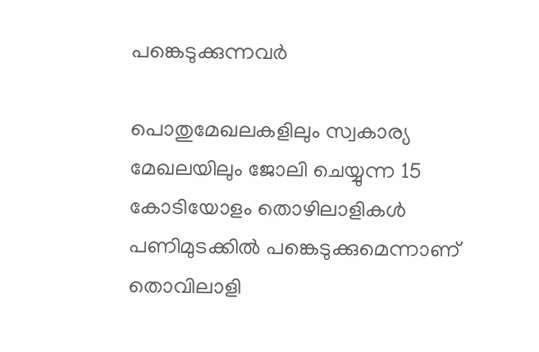പങ്കെടുക്കുന്നവര്‍

പൊതുമേഖലകളിലും സ്വകാര്യ മേഖലയിലും ജോലി ചെയ്യുന്ന 15 കോടിയോളം തൊഴിലാളികള്‍ പണിമുടക്കില്‍ പങ്കെടുക്കുമെന്നാണ് തൊവിലാളി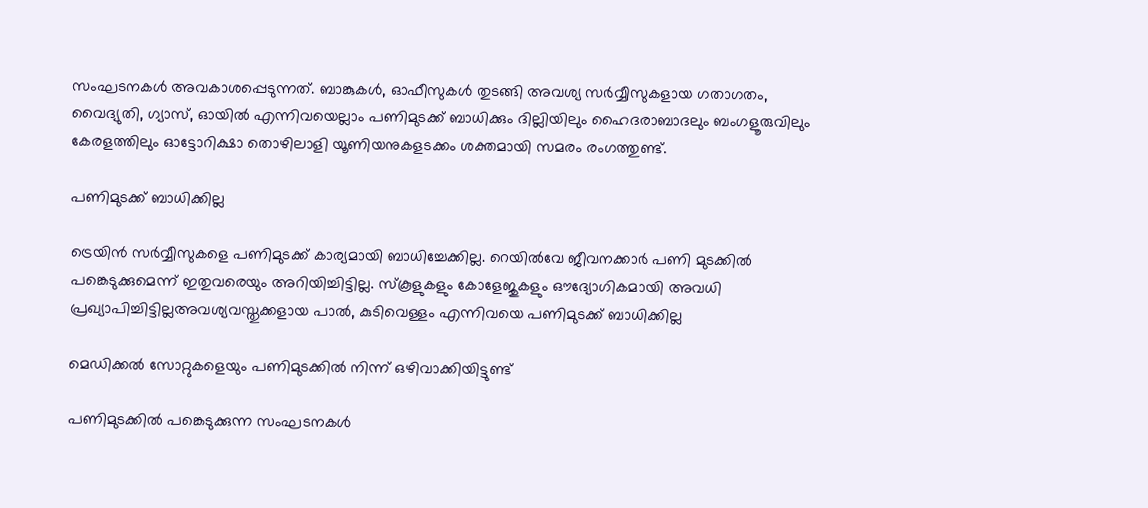സംഘടനകള്‍ അവകാശപ്പെടുന്നത്. ബാങ്കുകള്‍, ഓഫീസുകള്‍ തുടങ്ങി അവശ്യ സര്‍വ്വീസുകളായ ഗതാഗതം, വൈദ്യുതി, ഗ്യാസ്, ഓയില്‍ എന്നിവയെല്ലാം പണിമുടക്ക് ബാധിക്കും ദില്ലിയിലും ഹൈദരാബാദലും ബംഗളൂരുവിലും കേരളത്തിലും ഓട്ടോറിക്ഷാ തൊഴിലാളി യൂണിയനുകളടക്കം ശക്തമായി സമരം രംഗത്തുണ്ട്.

പണിമുടക്ക് ബാധിക്കില്ല

ട്രെയിന്‍ സര്‍വ്വീസുകളെ പണിമുടക്ക് കാര്യമായി ബാധിച്ചേക്കില്ല. റെയില്‍വേ ജീവനക്കാര്‍ പണി മുടക്കില്‍ പങ്കെടുക്കുമെന്ന് ഇതുവരെയും അറിയിച്ചിട്ടില്ല. സ്‌കൂളുകളും കോളേജുകളും ഔദ്യോഗികമായി അവധി പ്രഖ്യാപിച്ചിട്ടില്ലഅവശ്യവസ്തുക്കളായ പാല്‍, കുടിവെള്ളം എന്നിവയെ പണിമുടക്ക് ബാധിക്കില്ല

മെഡിക്കല്‍ സോറ്റുകളെയും പണിമുടക്കില്‍ നിന്ന് ഒഴിവാക്കിയിട്ടുണ്ട്

പണിമുടക്കില്‍ പങ്കെടുക്കുന്ന സംഘടനകള്‍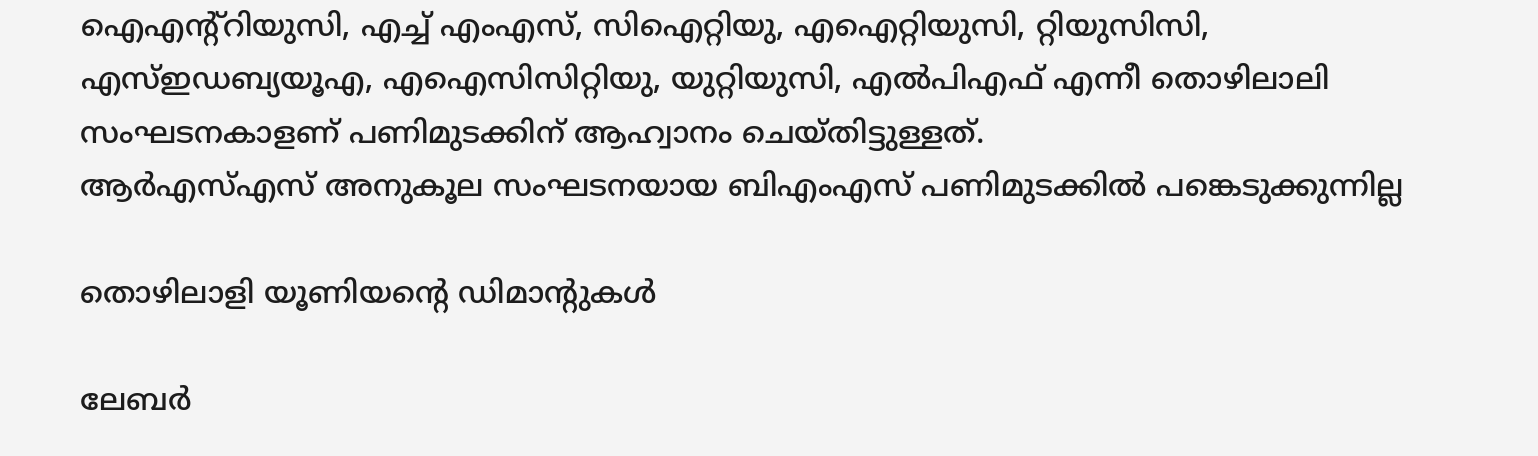ഐഎന്റ്റിയുസി, എച്ച് എംഎസ്, സിഐറ്റിയു, എഐറ്റിയുസി, റ്റിയുസിസി, എസ്ഇഡബ്യയൂഎ, എഐസിസിറ്റിയു, യുറ്റിയുസി, എല്‍പിഎഫ് എന്നീ തൊഴിലാലി സംഘടനകാളണ് പണിമുടക്കിന് ആഹ്വാനം ചെയ്തിട്ടുള്ളത്.
ആര്‍എസ്എസ് അനുകൂല സംഘടനയായ ബിഎംഎസ് പണിമുടക്കില്‍ പങ്കെടുക്കുന്നില്ല

തൊഴിലാളി യൂണിയന്റെ ഡിമാന്റുകള്‍

ലേബര്‍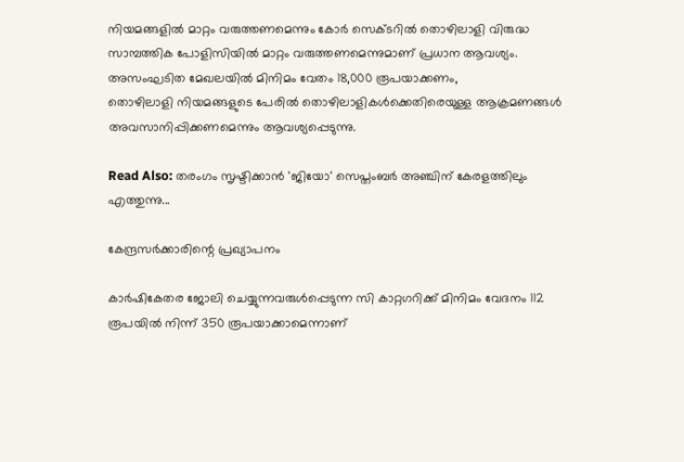നിയമങ്ങളില്‍ മാറ്റം വരുത്തണമെന്നും കോര്‍ സെക്ടറില്‍ തൊഴിലാളി വിരുദ്ധ സാമ്പത്തിക പോളിസിയില്‍ മാറ്റം വരുത്തണമെന്നുമാണ് പ്രധാന ആവശ്യം. അസംഘടിത മേഖലയില്‍ മിനിമം വേതം 18,000 രൂപയാക്കണം,
തൊഴിലാളി നിയമങ്ങളുടെ പേരില്‍ തൊഴിലാളികള്‍ക്കെതിരെയുള്ള ആക്രമണങ്ങള്‍ അവസാനിപ്പിക്കണമെന്നും ആവശ്യപ്പെടുന്നു.

Read Also: തരംഗം സൃഷ്ടിക്കാന്‍ 'ജിയോ' സെപ്തംബര്‍ അഞ്ചിന് കേരളത്തിലും എത്തുന്നു...

കേന്ദ്രസര്‍ക്കാരിന്റെ പ്രഖ്യാപനം

കാര്‍ഷികേതര ജോലി ചെയ്യുന്നവരുള്‍പ്പെടുന്ന സി കാറ്റഗറിക്ക് മിനിമം വേദനം 112 രൂപയില്‍ നിന്ന് 350 രൂപയാക്കാമെന്നാണ്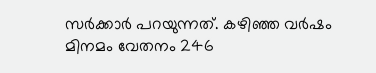സര്‍ക്കാര്‍ പറയുന്നത്. കഴിഞ്ഞ വര്‍ഷം മിനമം വേതനം 246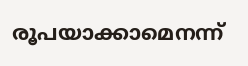രൂപയാക്കാമെനന്ന്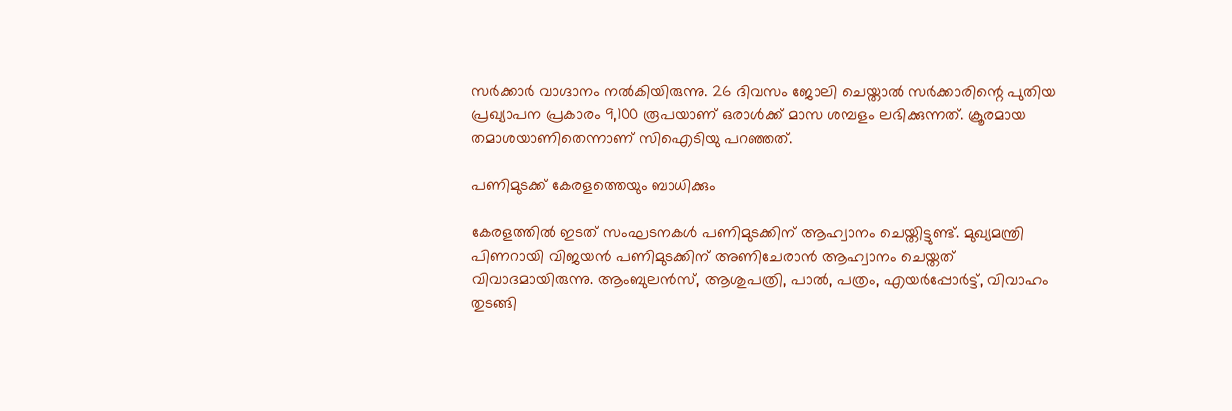സര്‍ക്കാര്‍ വാഗ്ദാനം നല്‍കിയിരുന്നു. 26 ദിവസം ജോലി ചെയ്താല്‍ സര്‍ക്കാരിന്റെ പുതിയ പ്രഖ്യാപന പ്രകാരം 9,100 രൂപയാണ് ഒരാള്‍ക്ക് മാസ ശമ്പളം ലഭിക്കുന്നത്. ക്രൂരമായ തമാശയാണിതെന്നാണ് സിഐടിയു പറഞ്ഞത്.

പണിമുടക്ക് കേരളത്തെയും ബാധിക്കും

കേരളത്തില്‍ ഇടത് സംഘടനകള്‍ പണിമുടക്കിന് ആഹ്വാനം ചെയ്തിട്ടുണ്ട്. മുഖ്യമന്ത്രി പിണറായി വിജയന്‍ പണിമുടക്കിന് അണിചേരാന്‍ ആഹ്വാനം ചെയ്തത് വിവാദമായിരുന്നു. ആംബുലന്‍സ്, ആശുപത്രി, പാല്‍, പത്രം, എയര്‍പ്പോര്‍ട്ട്, വിവാഹം തുടങ്ങി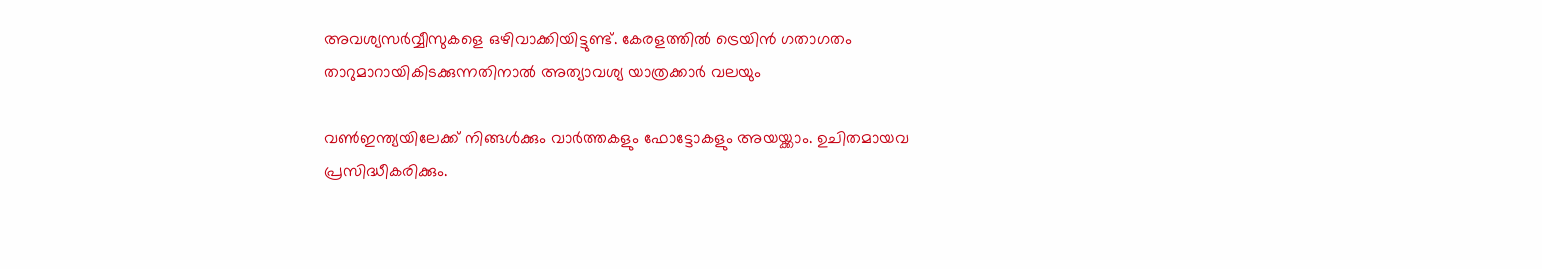അവശ്യസര്‍വ്വീസുകളെ ഒഴിവാക്കിയിട്ടുണ്ട്. കേരളത്തില്‍ ട്രെയിന്‍ ഗതാഗതം താറുമാറായികിടക്കുന്നതിനാല്‍ അത്യാവശ്യ യാത്രക്കാര്‍ വലയും

വണ്‍ഇന്ത്യയിലേക്ക് നിങ്ങള്‍ക്കും വാര്‍ത്തകളും ഫോട്ടോകളും അയയ്ക്കാം. ഉചിതമായവ പ്രസിദ്ധീകരിക്കും.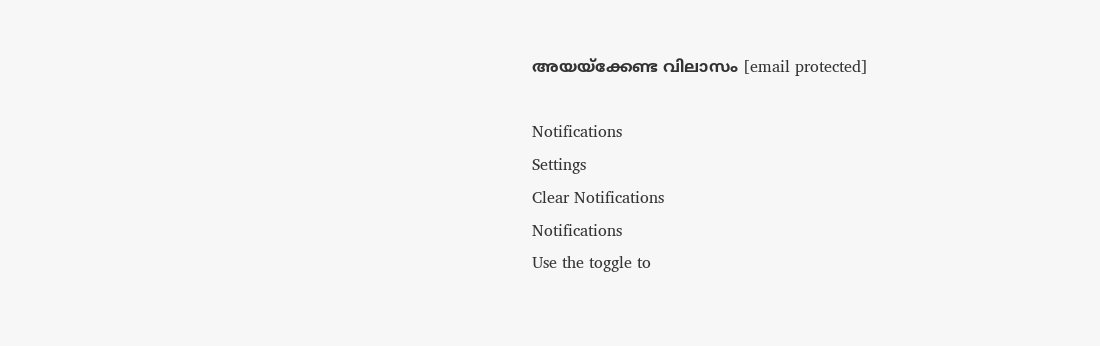അയയ്‌ക്കേണ്ട വിലാസം [email protected]

Notifications
Settings
Clear Notifications
Notifications
Use the toggle to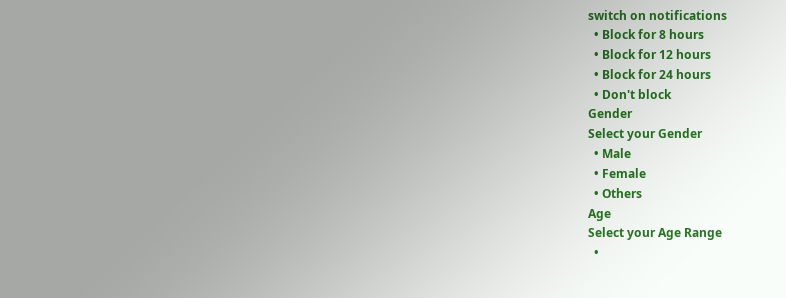switch on notifications
  • Block for 8 hours
  • Block for 12 hours
  • Block for 24 hours
  • Don't block
Gender
Select your Gender
  • Male
  • Female
  • Others
Age
Select your Age Range
  •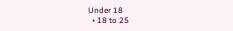Under 18
  • 18 to 25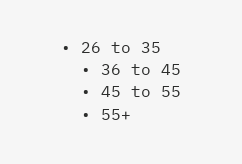• 26 to 35
  • 36 to 45
  • 45 to 55
  • 55+